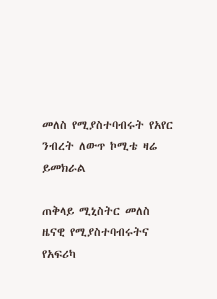መለስ የሚያስተባብሩት የአየር ንብረት ለውጥ ኮሚቴ ዛሬ ይመክራል

ጠቅላይ ሚኒስትር መለስ ዜናዊ የሚያስተባብሩትና የአፍሪካ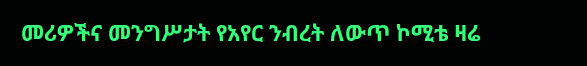መሪዎችና መንግሥታት የአየር ንብረት ለውጥ ኮሚቴ ዛሬ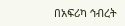በአፍሪካ ኅብረት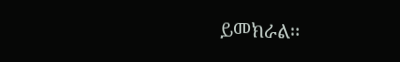ይመክራል፡፡